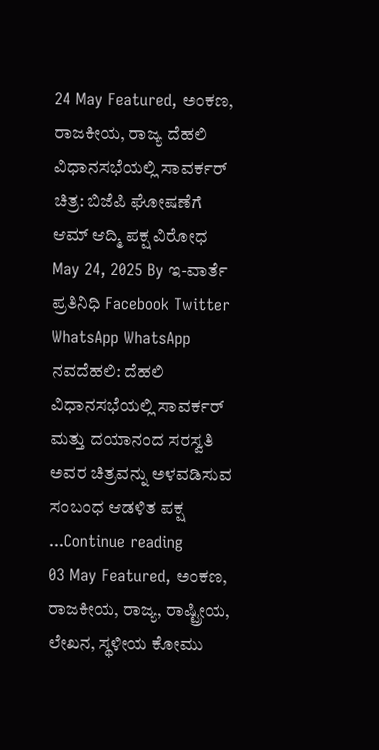24 May Featured, ಅಂಕಣ, ರಾಜಕೀಯ, ರಾಜ್ಯ ದೆಹಲಿ ವಿಧಾನಸಭೆಯಲ್ಲಿ ಸಾವರ್ಕರ್ ಚಿತ್ರ: ಬಿಜೆಪಿ ಘೋಷಣೆಗೆ ಆಮ್ ಆದ್ಮಿ ಪಕ್ಷ ವಿರೋಧ May 24, 2025 By ಇ-ವಾರ್ತೆ ಪ್ರತಿನಿಧಿ Facebook Twitter WhatsApp WhatsApp ನವದೆಹಲಿ: ದೆಹಲಿ ವಿಧಾನಸಭೆಯಲ್ಲಿ ಸಾವರ್ಕರ್ ಮತ್ತು ದಯಾನಂದ ಸರಸ್ವತಿ ಅವರ ಚಿತ್ರವನ್ನು ಅಳವಡಿಸುವ ಸಂಬಂಧ ಆಡಳಿತ ಪಕ್ಷ ...Continue reading
03 May Featured, ಅಂಕಣ, ರಾಜಕೀಯ, ರಾಜ್ಯ, ರಾಷ್ಟ್ರೀಯ, ಲೇಖನ, ಸ್ಥಳೀಯ ಕೋಮು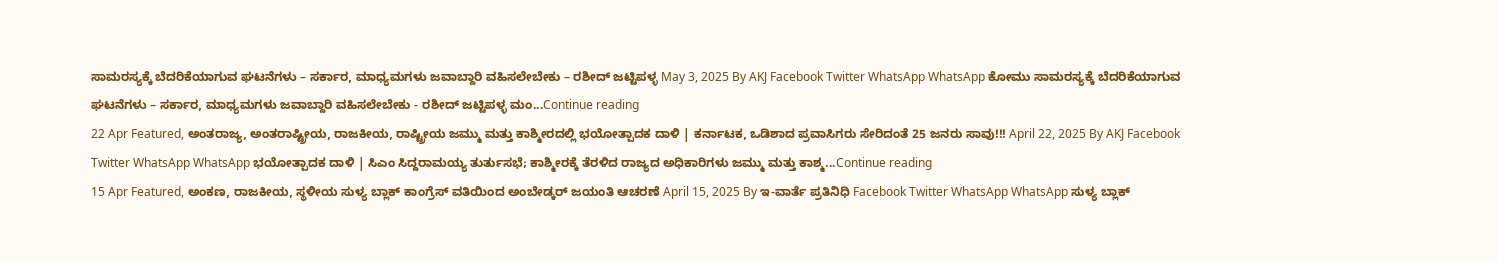ಸಾಮರಸ್ಯಕ್ಕೆ ಬೆದರಿಕೆಯಾಗುವ ಘಟನೆಗಳು – ಸರ್ಕಾರ, ಮಾಧ್ಯಮಗಳು ಜವಾಬ್ದಾರಿ ವಹಿಸಲೇಬೇಕು – ರಶೀದ್ ಜಟ್ಟಿಪಳ್ಳ May 3, 2025 By AKJ Facebook Twitter WhatsApp WhatsApp ಕೋಮು ಸಾಮರಸ್ಯಕ್ಕೆ ಬೆದರಿಕೆಯಾಗುವ ಘಟನೆಗಳು – ಸರ್ಕಾರ, ಮಾಧ್ಯಮಗಳು ಜವಾಬ್ದಾರಿ ವಹಿಸಲೇಬೇಕು - ರಶೀದ್ ಜಟ್ಟಿಪಳ್ಳ ಮಂ...Continue reading
22 Apr Featured, ಅಂತರಾಜ್ಯ, ಅಂತರಾಷ್ಟ್ರೀಯ, ರಾಜಕೀಯ, ರಾಷ್ಟ್ರೀಯ ಜಮ್ಮು ಮತ್ತು ಕಾಶ್ಮೀರದಲ್ಲಿ ಭಯೋತ್ಪಾದಕ ದಾಳಿ | ಕರ್ನಾಟಕ, ಒಡಿಶಾದ ಪ್ರವಾಸಿಗರು ಸೇರಿದಂತೆ 25 ಜನರು ಸಾವು!!! April 22, 2025 By AKJ Facebook Twitter WhatsApp WhatsApp ಭಯೋತ್ಪಾದಕ ದಾಳಿ | ಸಿಎಂ ಸಿದ್ದರಾಮಯ್ಯ ತುರ್ತುಸಭೆ; ಕಾಶ್ಮೀರಕ್ಕೆ ತೆರಳಿದ ರಾಜ್ಯದ ಅಧಿಕಾರಿಗಳು ಜಮ್ಮು ಮತ್ತು ಕಾಶ್ಮ...Continue reading
15 Apr Featured, ಅಂಕಣ, ರಾಜಕೀಯ, ಸ್ಥಳೀಯ ಸುಳ್ಯ ಬ್ಲಾಕ್ ಕಾಂಗ್ರೆಸ್ ವತಿಯಿಂದ ಅಂಬೇಡ್ಕರ್ ಜಯಂತಿ ಆಚರಣೆ April 15, 2025 By ಇ-ವಾರ್ತೆ ಪ್ರತಿನಿಧಿ Facebook Twitter WhatsApp WhatsApp ಸುಳ್ಯ ಬ್ಲಾಕ್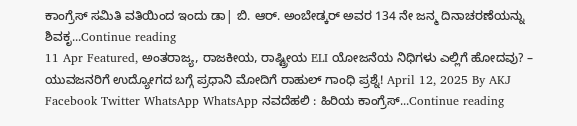ಕಾಂಗ್ರೆಸ್ ಸಮಿತಿ ವತಿಯಿಂದ ಇಂದು ಡಾ| ಬಿ. ಆರ್. ಅಂಬೇಡ್ಕರ್ ಅವರ 134 ನೇ ಜನ್ಮ ದಿನಾಚರಣೆಯನ್ನು ಶಿವಕೃ...Continue reading
11 Apr Featured, ಅಂತರಾಜ್ಯ, ರಾಜಕೀಯ, ರಾಷ್ಟ್ರೀಯ ELI ಯೋಜನೆಯ ನಿಧಿಗಳು ಎಲ್ಲಿಗೆ ಹೋದವು? – ಯುವಜನರಿಗೆ ಉದ್ಯೋಗದ ಬಗ್ಗೆ ಪ್ರಧಾನಿ ಮೋದಿಗೆ ರಾಹುಲ್ ಗಾಂಧಿ ಪ್ರಶ್ನೆ! April 12, 2025 By AKJ Facebook Twitter WhatsApp WhatsApp ನವದೆಹಲಿ : ಹಿರಿಯ ಕಾಂಗ್ರೆಸ್...Continue reading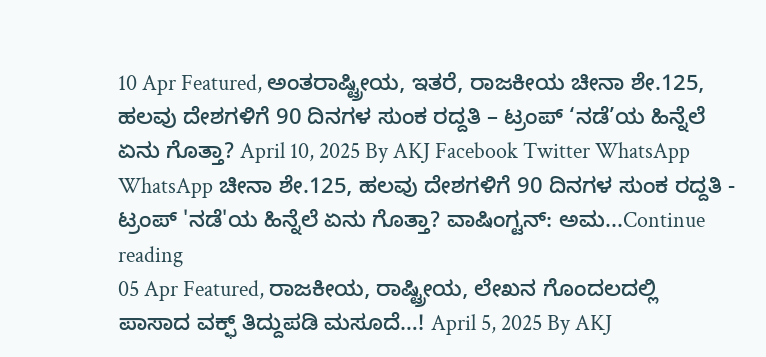10 Apr Featured, ಅಂತರಾಷ್ಟ್ರೀಯ, ಇತರೆ, ರಾಜಕೀಯ ಚೀನಾ ಶೇ.125, ಹಲವು ದೇಶಗಳಿಗೆ 90 ದಿನಗಳ ಸುಂಕ ರದ್ದತಿ – ಟ್ರಂಪ್ ‘ನಡೆ’ಯ ಹಿನ್ನೆಲೆ ಏನು ಗೊತ್ತಾ? April 10, 2025 By AKJ Facebook Twitter WhatsApp WhatsApp ಚೀನಾ ಶೇ.125, ಹಲವು ದೇಶಗಳಿಗೆ 90 ದಿನಗಳ ಸುಂಕ ರದ್ದತಿ - ಟ್ರಂಪ್ 'ನಡೆ'ಯ ಹಿನ್ನೆಲೆ ಏನು ಗೊತ್ತಾ? ವಾಷಿಂಗ್ಟನ್: ಅಮ...Continue reading
05 Apr Featured, ರಾಜಕೀಯ, ರಾಷ್ಟ್ರೀಯ, ಲೇಖನ ಗೊಂದಲದಲ್ಲಿ ಪಾಸಾದ ವಕ್ಫ್ ತಿದ್ದುಪಡಿ ಮಸೂದೆ…! April 5, 2025 By AKJ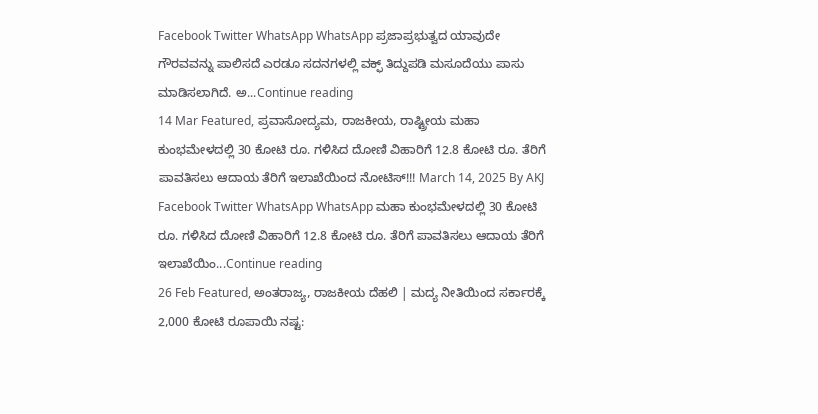Facebook Twitter WhatsApp WhatsApp ಪ್ರಜಾಪ್ರಭುತ್ವದ ಯಾವುದೇ ಗೌರವವನ್ನು ಪಾಲಿಸದೆ ಎರಡೂ ಸದನಗಳಲ್ಲಿ ವಕ್ಫ್ ತಿದ್ದುಪಡಿ ಮಸೂದೆಯು ಪಾಸು ಮಾಡಿಸಲಾಗಿದೆ. ಅ...Continue reading
14 Mar Featured, ಪ್ರವಾಸೋದ್ಯಮ, ರಾಜಕೀಯ, ರಾಷ್ಟ್ರೀಯ ಮಹಾ ಕುಂಭಮೇಳದಲ್ಲಿ 30 ಕೋಟಿ ರೂ. ಗಳಿಸಿದ ದೋಣಿ ವಿಹಾರಿಗೆ 12.8 ಕೋಟಿ ರೂ. ತೆರಿಗೆ ಪಾವತಿಸಲು ಆದಾಯ ತೆರಿಗೆ ಇಲಾಖೆಯಿಂದ ನೋಟಿಸ್!!! March 14, 2025 By AKJ Facebook Twitter WhatsApp WhatsApp ಮಹಾ ಕುಂಭಮೇಳದಲ್ಲಿ 30 ಕೋಟಿ ರೂ. ಗಳಿಸಿದ ದೋಣಿ ವಿಹಾರಿಗೆ 12.8 ಕೋಟಿ ರೂ. ತೆರಿಗೆ ಪಾವತಿಸಲು ಆದಾಯ ತೆರಿಗೆ ಇಲಾಖೆಯಿಂ...Continue reading
26 Feb Featured, ಅಂತರಾಜ್ಯ, ರಾಜಕೀಯ ದೆಹಲಿ | ಮದ್ಯ ನೀತಿಯಿಂದ ಸರ್ಕಾರಕ್ಕೆ 2,000 ಕೋಟಿ ರೂಪಾಯಿ ನಷ್ಟ: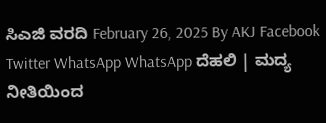ಸಿಎಜಿ ವರದಿ February 26, 2025 By AKJ Facebook Twitter WhatsApp WhatsApp ದೆಹಲಿ | ಮದ್ಯ ನೀತಿಯಿಂದ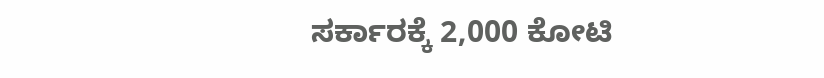ಸರ್ಕಾರಕ್ಕೆ 2,000 ಕೋಟಿ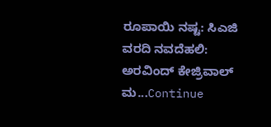ರೂಪಾಯಿ ನಷ್ಟ: ಸಿಎಜಿ ವರದಿ ನವದೆಹಲಿ: ಅರವಿಂದ್ ಕೇಜ್ರಿವಾಲ್ ಮ...Continue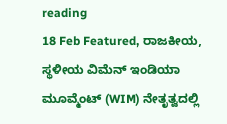reading
18 Feb Featured, ರಾಜಕೀಯ, ಸ್ಥಳೀಯ ವಿಮೆನ್ ಇಂಡಿಯಾ ಮೂವ್ಮೆಂಟ್ (WIM) ನೇತೃತ್ವದಲ್ಲಿ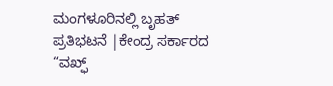ಮಂಗಳೂರಿನಲ್ಲಿ ಬೃಹತ್ ಪ್ರತಿಭಟನೆ |ಕೇಂದ್ರ ಸರ್ಕಾರದ “ವಖ್ಫ್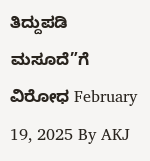ತಿದ್ದುಪಡಿ ಮಸೂದೆ”ಗೆ ವಿರೋಧ February 19, 2025 By AKJ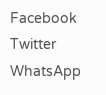Facebook Twitter WhatsApp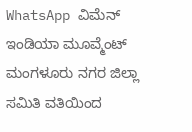WhatsApp ವಿಮೆನ್ ಇಂಡಿಯಾ ಮೂವ್ಮೆಂಟ್ ಮಂಗಳೂರು ನಗರ ಜಿಲ್ಲಾ ಸಮಿತಿ ವತಿಯಿಂದ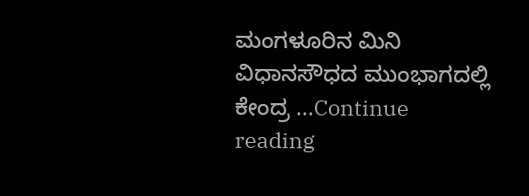ಮಂಗಳೂರಿನ ಮಿನಿ ವಿಧಾನಸೌಧದ ಮುಂಭಾಗದಲ್ಲಿ ಕೇಂದ್ರ ...Continue reading